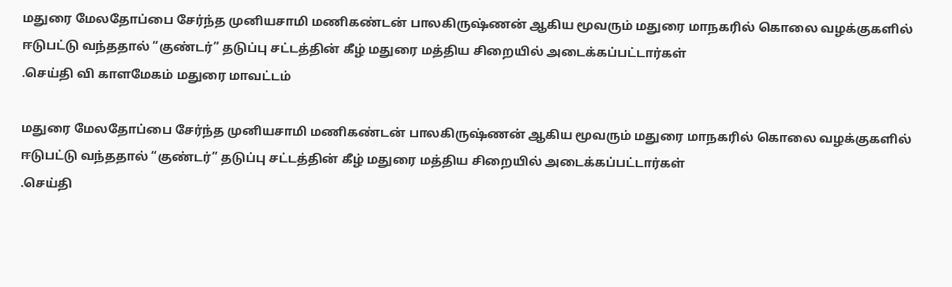மதுரை மேலதோப்பை சேர்ந்த முனியசாமி மணிகண்டன் பாலகிருஷ்ணன் ஆகிய மூவரும் மதுரை மாநகரில் கொலை வழக்குகளில் ஈடுபட்டு வந்ததால் “குண்டர்” தடுப்பு சட்டத்தின் கீழ் மதுரை மத்திய சிறையில் அடைக்கப்பட்டார்கள்
.செய்தி வி காளமேகம் மதுரை மாவட்டம்

மதுரை மேலதோப்பை சேர்ந்த முனியசாமி மணிகண்டன் பாலகிருஷ்ணன் ஆகிய மூவரும் மதுரை மாநகரில் கொலை வழக்குகளில் ஈடுபட்டு வந்ததால் “குண்டர்” தடுப்பு சட்டத்தின் கீழ் மதுரை மத்திய சிறையில் அடைக்கப்பட்டார்கள்
.செய்தி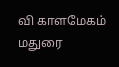வி காளமேகம் மதுரை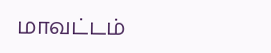மாவட்டம்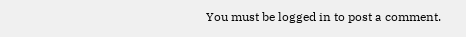You must be logged in to post a comment.